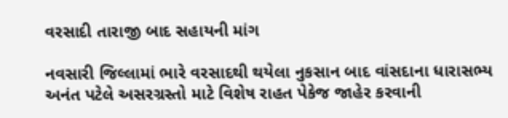વરસાદી તારાજી બાદ સહાયની માંગ

નવસારી જિલ્લામાં ભારે વરસાદથી થયેલા નુકસાન બાદ વાંસદાના ધારાસભ્ય અનંત પટેલે અસરગ્રસ્તો માટે વિશેષ રાહત પેકેજ જાહેર કરવાની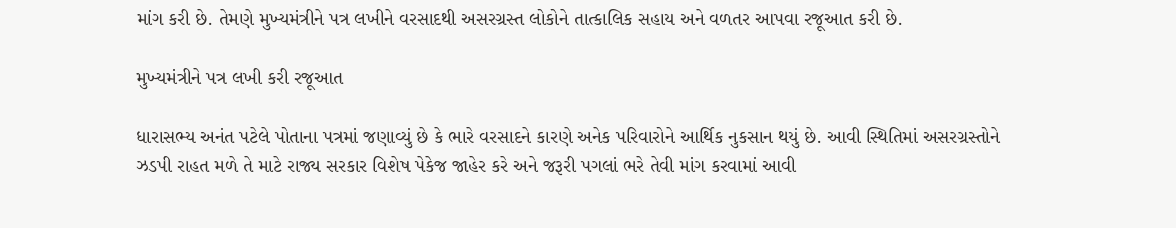માંગ કરી છે. તેમણે મુખ્યમંત્રીને પત્ર લખીને વરસાદથી અસરગ્રસ્ત લોકોને તાત્કાલિક સહાય અને વળતર આપવા રજૂઆત કરી છે.

મુખ્યમંત્રીને પત્ર લખી કરી રજૂઆત

ધારાસભ્ય અનંત પટેલે પોતાના પત્રમાં જણાવ્યું છે કે ભારે વરસાદને કારણે અનેક પરિવારોને આર્થિક નુકસાન થયું છે. આવી સ્થિતિમાં અસરગ્રસ્તોને ઝડપી રાહત મળે તે માટે રાજ્ય સરકાર વિશેષ પેકેજ જાહેર કરે અને જરૂરી પગલાં ભરે તેવી માંગ કરવામાં આવી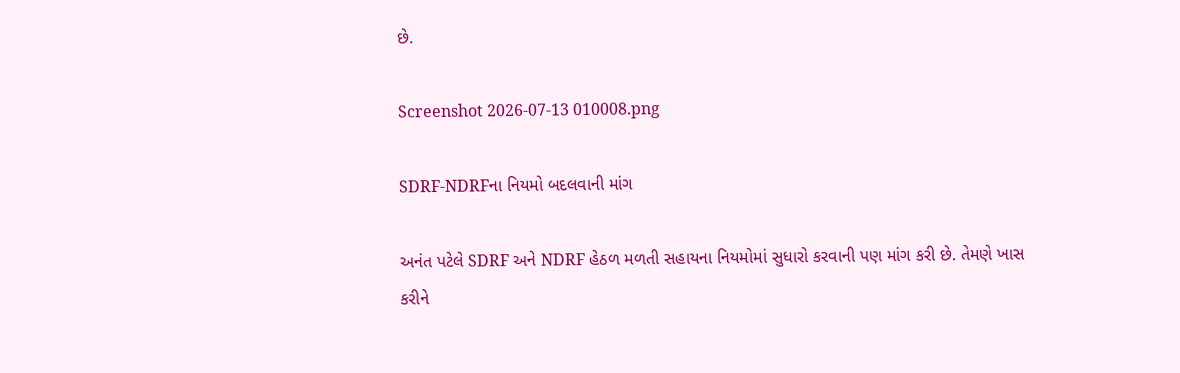છે.

Screenshot 2026-07-13 010008.png

SDRF-NDRFના નિયમો બદલવાની માંગ

અનંત પટેલે SDRF અને NDRF હેઠળ મળતી સહાયના નિયમોમાં સુધારો કરવાની પણ માંગ કરી છે. તેમણે ખાસ કરીને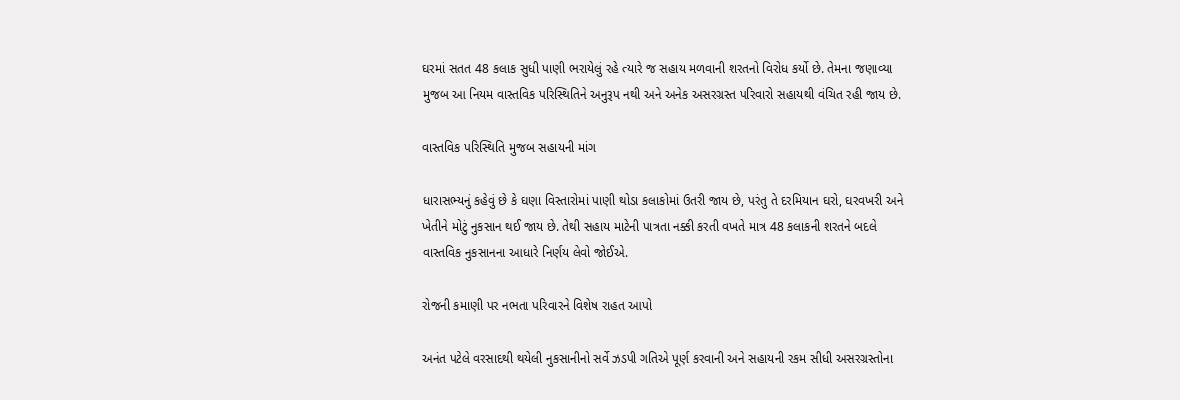ઘરમાં સતત 48 કલાક સુધી પાણી ભરાયેલું રહે ત્યારે જ સહાય મળવાની શરતનો વિરોધ કર્યો છે. તેમના જણાવ્યા મુજબ આ નિયમ વાસ્તવિક પરિસ્થિતિને અનુરૂપ નથી અને અનેક અસરગ્રસ્ત પરિવારો સહાયથી વંચિત રહી જાય છે.

વાસ્તવિક પરિસ્થિતિ મુજબ સહાયની માંગ

ધારાસભ્યનું કહેવું છે કે ઘણા વિસ્તારોમાં પાણી થોડા કલાકોમાં ઉતરી જાય છે, પરંતુ તે દરમિયાન ઘરો, ઘરવખરી અને ખેતીને મોટું નુકસાન થઈ જાય છે. તેથી સહાય માટેની પાત્રતા નક્કી કરતી વખતે માત્ર 48 કલાકની શરતને બદલે વાસ્તવિક નુકસાનના આધારે નિર્ણય લેવો જોઈએ.

રોજની કમાણી પર નભતા પરિવારને વિશેષ રાહત આપો

અનંત પટેલે વરસાદથી થયેલી નુકસાનીનો સર્વે ઝડપી ગતિએ પૂર્ણ કરવાની અને સહાયની રકમ સીધી અસરગ્રસ્તોના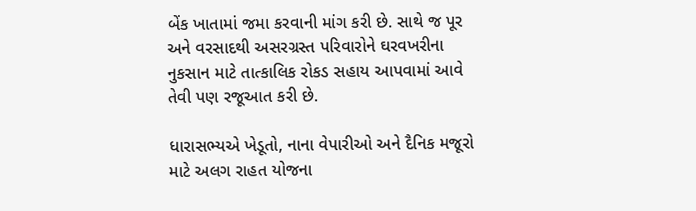બેંક ખાતામાં જમા કરવાની માંગ કરી છે. સાથે જ પૂર અને વરસાદથી અસરગ્રસ્ત પરિવારોને ઘરવખરીના નુકસાન માટે તાત્કાલિક રોકડ સહાય આપવામાં આવે તેવી પણ રજૂઆત કરી છે.

ધારાસભ્યએ ખેડૂતો, નાના વેપારીઓ અને દૈનિક મજૂરો માટે અલગ રાહત યોજના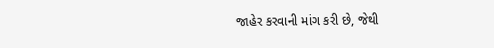જાહેર કરવાની માંગ કરી છે, જેથી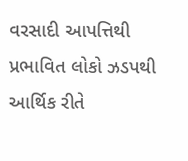વરસાદી આપત્તિથી પ્રભાવિત લોકો ઝડપથી આર્થિક રીતે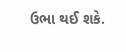ઉભા થઈ શકે.